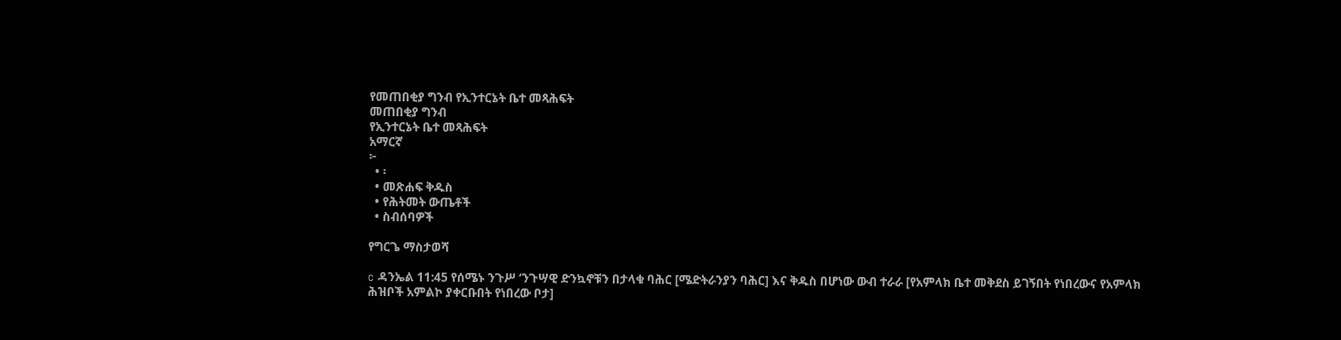የመጠበቂያ ግንብ የኢንተርኔት ቤተ መጻሕፍት
መጠበቂያ ግንብ
የኢንተርኔት ቤተ መጻሕፍት
አማርኛ
፦
  • ፡
  • መጽሐፍ ቅዱስ
  • የሕትመት ውጤቶች
  • ስብሰባዎች

የግርጌ ማስታወሻ

c ዳንኤል 11:45 የሰሜኑ ንጉሥ ‘ንጉሣዊ ድንኳኖቹን በታላቁ ባሕር [ሜድትራንያን ባሕር] እና ቅዱስ በሆነው ውብ ተራራ [የአምላክ ቤተ መቅደስ ይገኝበት የነበረውና የአምላክ ሕዝቦች አምልኮ ያቀርቡበት የነበረው ቦታ]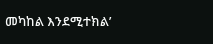መካከል እንደሚተክል’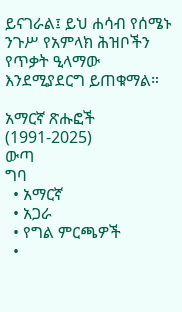ይናገራል፤ ይህ ሐሳብ የሰሜኑ ንጉሥ የአምላክ ሕዝቦችን የጥቃት ዒላማው እንደሚያደርግ ይጠቁማል።

አማርኛ ጽሑፎች (1991-2025)
ውጣ
ግባ
  • አማርኛ
  • አጋራ
  • የግል ምርጫዎች
  •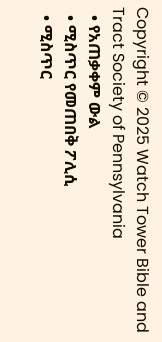Copyright © 2025 Watch Tower Bible and Tract Society of Pennsylvania
  • የአጠቃቀም ውል
  • ሚስጥር የመጠበቅ ፖሊሲ
  • ሚስጥር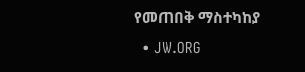የመጠበቅ ማስተካከያ
  • JW.ORG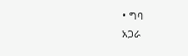• ግባ
አጋራ